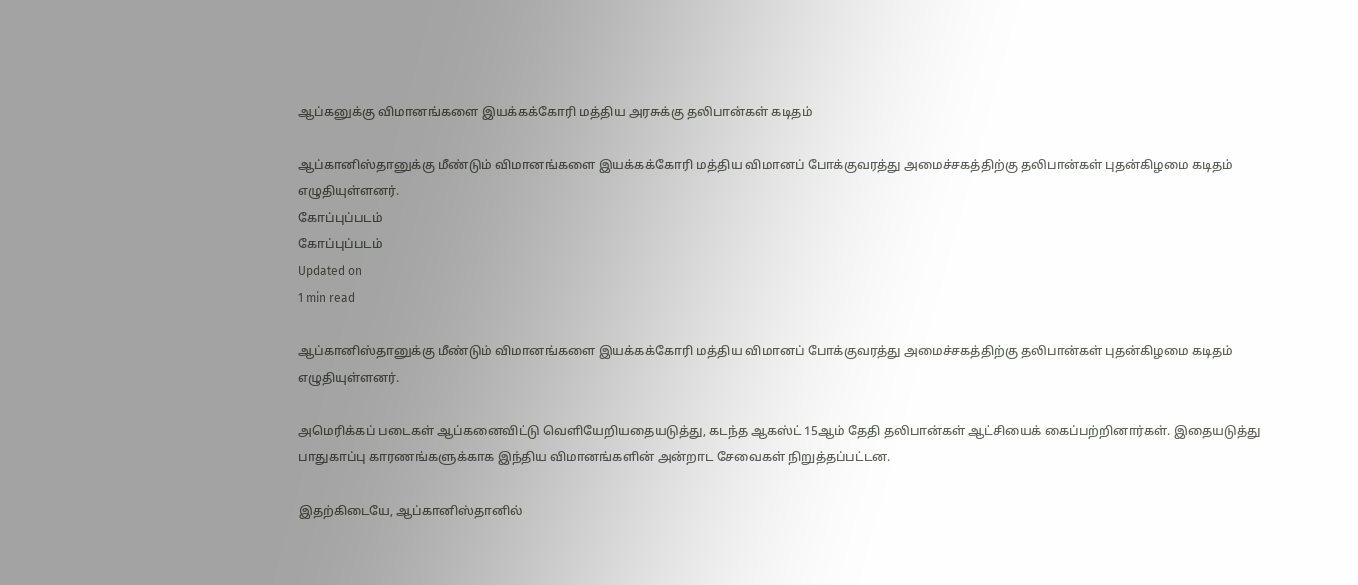ஆப்கனுக்கு விமானங்களை இயக்கக்கோரி மத்திய அரசுக்கு தலிபான்கள் கடிதம்

ஆப்கானிஸ்தானுக்கு மீண்டும் விமானங்களை இயக்கக்கோரி மத்திய விமானப் போக்குவரத்து அமைச்சகத்திற்கு தலிபான்கள் புதன்கிழமை கடிதம் எழுதியுள்ளனர்.
கோப்புப்படம்
கோப்புப்படம்
Updated on
1 min read

ஆப்கானிஸ்தானுக்கு மீண்டும் விமானங்களை இயக்கக்கோரி மத்திய விமானப் போக்குவரத்து அமைச்சகத்திற்கு தலிபான்கள் புதன்கிழமை கடிதம் எழுதியுள்ளனர்.

அமெரிக்கப் படைகள் ஆப்கனைவிட்டு வெளியேறியதையடுத்து, கடந்த ஆகஸ்ட் 15ஆம் தேதி தலிபான்கள் ஆட்சியைக் கைப்பற்றினார்கள். இதையடுத்து பாதுகாப்பு காரணங்களுக்காக இந்திய விமானங்களின் அன்றாட சேவைகள் நிறுத்தப்பட்டன.

இதற்கிடையே, ஆப்கானிஸ்தானில்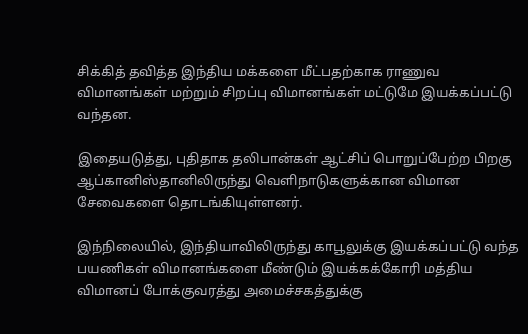சிக்கித் தவித்த இந்திய மக்களை மீட்பதற்காக ராணுவ விமானங்கள் மற்றும் சிறப்பு விமானங்கள் மட்டுமே இயக்கப்பட்டு வந்தன.

இதையடுத்து, புதிதாக தலிபான்கள் ஆட்சிப் பொறுப்பேற்ற பிறகு ஆப்கானிஸ்தானிலிருந்து வெளிநாடுகளுக்கான விமான சேவைகளை தொடங்கியுள்ளனர்.

இந்நிலையில், இந்தியாவிலிருந்து காபூலுக்கு இயக்கப்பட்டு வந்த பயணிகள் விமானங்களை மீண்டும் இயக்கக்கோரி மத்திய விமானப் போக்குவரத்து அமைச்சகத்துக்கு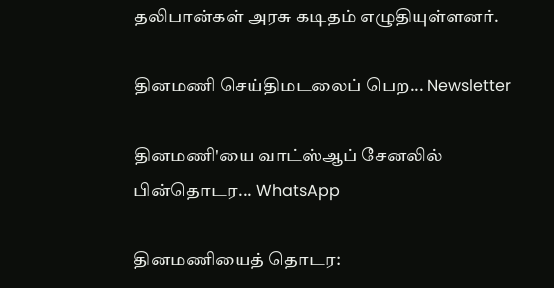தலிபான்கள் அரசு கடிதம் எழுதியுள்ளனர்.

தினமணி செய்திமடலைப் பெற... Newsletter

தினமணி'யை வாட்ஸ்ஆப் சேனலில் பின்தொடர... WhatsApp

தினமணியைத் தொடர: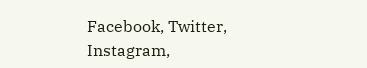Facebook, Twitter, Instagram,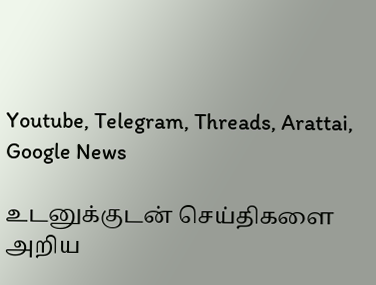Youtube, Telegram, Threads, Arattai, Google News

உடனுக்குடன் செய்திகளை அறிய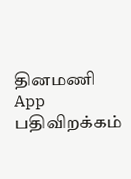தினமணி App பதிவிறக்கம்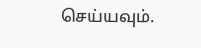செய்யவும்.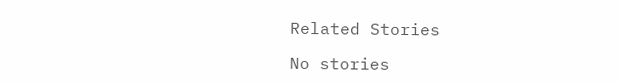Related Stories

No stories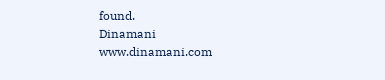found.
Dinamani
www.dinamani.com